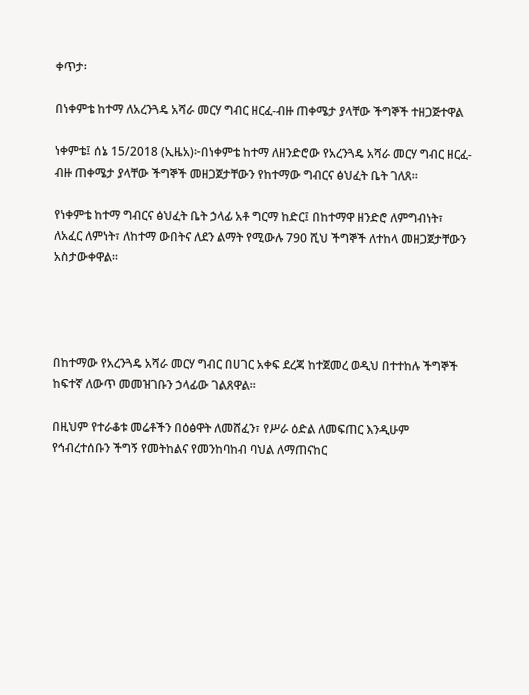ቀጥታ፡

በነቀምቴ ከተማ ለአረንጓዴ አሻራ መርሃ ግብር ዘርፈ-ብዙ ጠቀሜታ ያላቸው ችግኞች ተዘጋጅተዋል

ነቀምቴ፤ ሰኔ 15/2018 (ኢዜአ)፦በነቀምቴ ከተማ ለዘንድሮው የአረንጓዴ አሻራ መርሃ ግብር ዘርፈ-ብዙ ጠቀሜታ ያላቸው ችግኞች መዘጋጀታቸውን የከተማው ግብርና ፅህፈት ቤት ገለጸ።

የነቀምቴ ከተማ ግብርና ፅህፈት ቤት ኃላፊ አቶ ግርማ ከድር፤ በከተማዋ ዘንድሮ ለምግብነት፣ ለአፈር ለምነት፣ ለከተማ ውበትና ለደን ልማት የሚውሉ 790 ሺህ ችግኞች ለተከላ መዘጋጀታቸውን አስታውቀዋል።




በከተማው የአረንጓዴ አሻራ መርሃ ግብር በሀገር አቀፍ ደረጃ ከተጀመረ ወዲህ በተተከሉ ችግኞች ከፍተኛ ለውጥ መመዝገቡን ኃላፊው ገልጸዋል።

በዚህም የተራቆቱ መሬቶችን በዕፅዋት ለመሸፈን፣ የሥራ ዕድል ለመፍጠር እንዲሁም የኅብረተሰቡን ችግኝ የመትከልና የመንከባከብ ባህል ለማጠናከር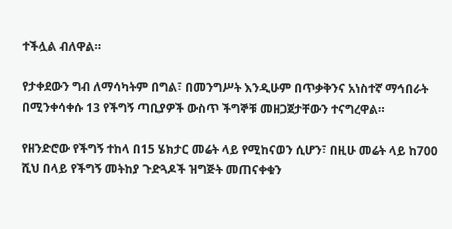ተችሏል ብለዋል።

የታቀደውን ግብ ለማሳካትም በግል፣ በመንግሥት እንዲሁም በጥቃቅንና አነስተኛ ማኅበራት በሚንቀሳቀሱ 13 የችግኝ ጣቢያዎች ውስጥ ችግኞቹ መዘጋጀታቸውን ተናግረዋል።

የዘንድሮው የችግኝ ተከላ በ15 ሄክታር መሬት ላይ የሚከናወን ሲሆን፣ በዚሁ መሬት ላይ ከ700 ሺህ በላይ የችግኝ መትከያ ጉድጓዶች ዝግጅት መጠናቀቁን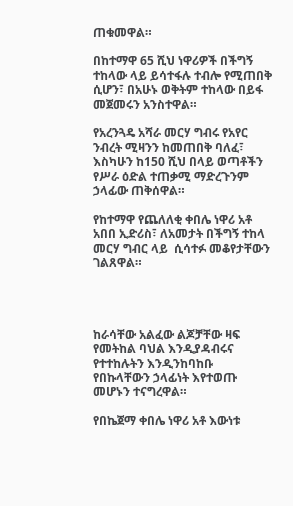ጠቁመዋል።

በከተማዋ 65 ሺህ ነዋሪዎች በችግኝ ተከላው ላይ ይሳተፋሉ ተብሎ የሚጠበቅ ሲሆን፣ በአሁኑ ወቅትም ተከላው በይፋ መጀመሩን አንስተዋል።

የአረንጓዴ አሻራ መርሃ ግብሩ የአየር ንብረት ሚዛንን ከመጠበቅ ባለፈ፣ እስካሁን ከ150 ሺህ በላይ ወጣቶችን የሥራ ዕድል ተጠቃሚ ማድረጉንም ኃላፊው ጠቅሰዋል።

የከተማዋ የጨለለቂ ቀበሌ ነዋሪ አቶ አበበ ኢድሪስ፣ ለአመታት በችግኝ ተከላ መርሃ ግብር ላይ  ሲሳተፉ መቆየታቸውን ገልጸዋል።




ከራሳቸው አልፈው ልጆቻቸው ዛፍ የመትከል ባህል እንዲያዳብሩና የተተከሉትን እንዲንከባከቡ የበኩላቸውን ኃላፊነት እየተወጡ መሆኑን ተናግረዋል።

የበኬጀማ ቀበሌ ነዋሪ አቶ እውነቱ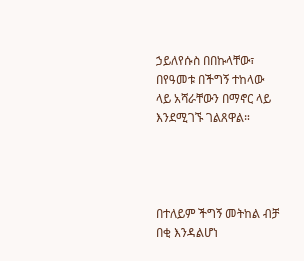ኃይለየሱስ በበኩላቸው፣ በየዓመቱ በችግኝ ተከላው ላይ አሻራቸውን በማኖር ላይ እንደሚገኙ ገልጸዋል።




በተለይም ችግኝ መትከል ብቻ በቂ እንዳልሆነ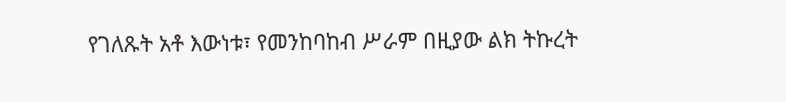የገለጹት አቶ እውነቱ፣ የመንከባከብ ሥራም በዚያው ልክ ትኩረት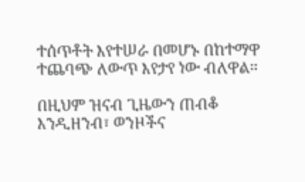ተሰጥቶት እየተሠራ በመሆኑ በከተማዋ ተጨባጭ ለውጥ እየታየ ነው ብለዋል።

በዚህም ዝናብ ጊዜውን ጠብቆ እንዲዘንብ፣ ወንዞችና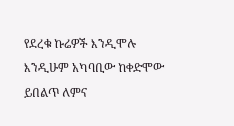የደረቁ ኩሬዎች እንዲሞሉ እንዲሁም አካባቢው ከቀድሞው ይበልጥ ለምና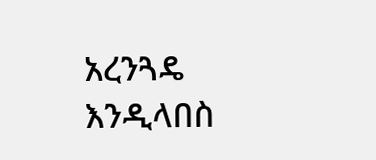አረንጓዴ እንዲላበስ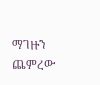ማገዙን ጨምረው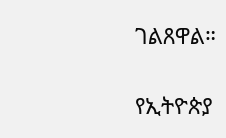ገልጸዋል።

የኢትዮጵያ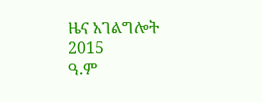ዜና አገልግሎት
2015
ዓ.ም